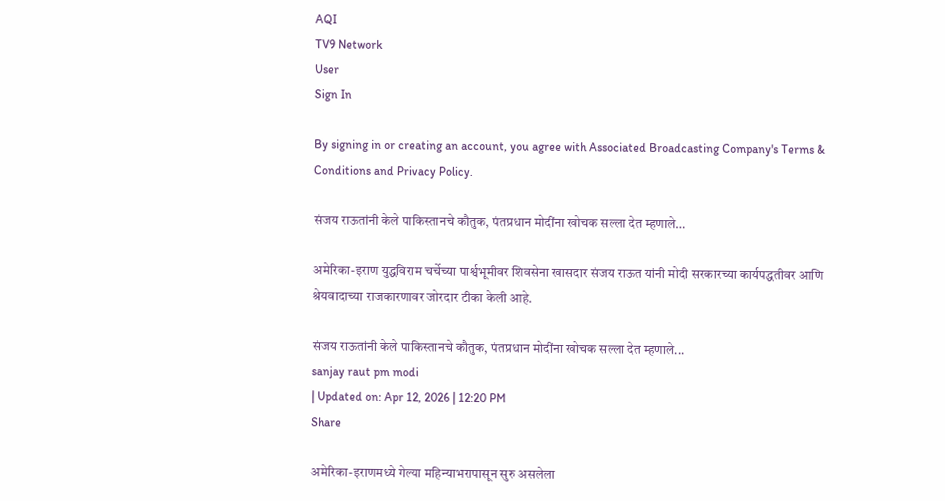AQI
TV9 Network
User
Sign In

By signing in or creating an account, you agree with Associated Broadcasting Company's Terms & Conditions and Privacy Policy.

संजय राऊतांनी केले पाकिस्तानचे कौतुक, पंतप्रधान मोदींना खोचक सल्ला देत म्हणाले…

अमेरिका-इराण युद्धविराम चर्चेच्या पार्श्वभूमीवर शिवसेना खासदार संजय राऊत यांनी मोदी सरकारच्या कार्यपद्धतीवर आणि श्रेयवादाच्या राजकारणावर जोरदार टीका केली आहे.

संजय राऊतांनी केले पाकिस्तानचे कौतुक, पंतप्रधान मोदींना खोचक सल्ला देत म्हणाले...
sanjay raut pm modi
| Updated on: Apr 12, 2026 | 12:20 PM
Share

अमेरिका-इराणमध्ये गेल्या महिन्याभरापासून सुरु असलेला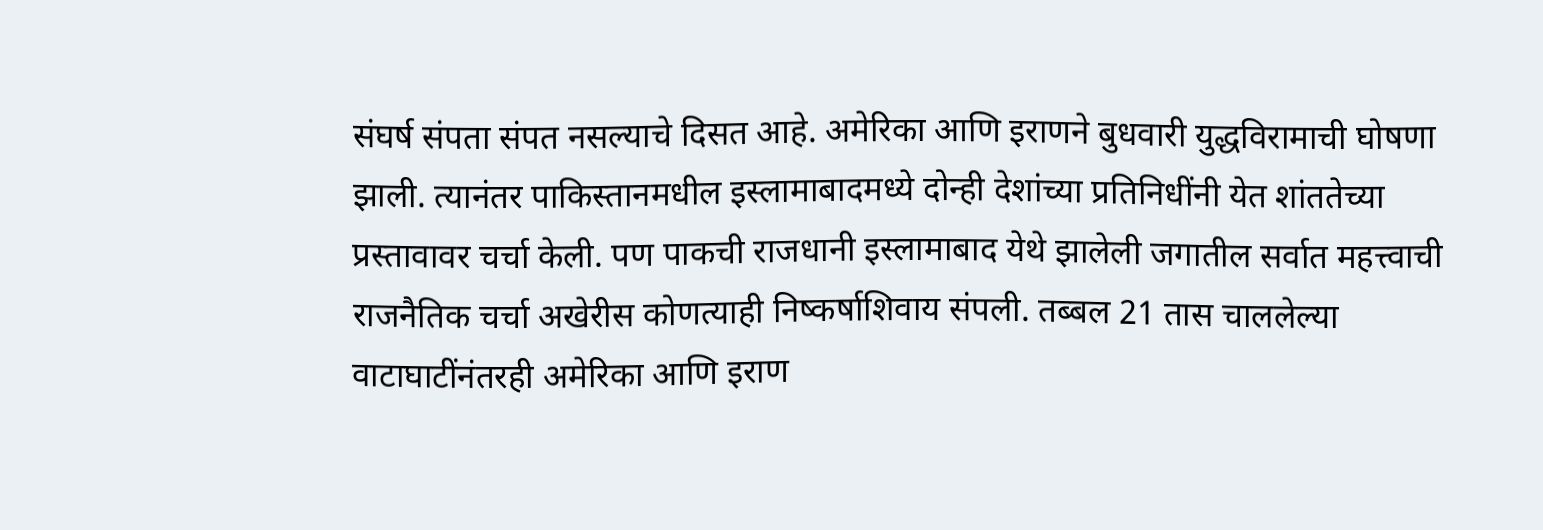संघर्ष संपता संपत नसल्याचे दिसत आहे. अमेरिका आणि इराणने बुधवारी युद्धविरामाची घोषणा झाली. त्यानंतर पाकिस्तानमधील इस्लामाबादमध्ये दोन्ही देशांच्या प्रतिनिधींनी येत शांततेच्या प्रस्तावावर चर्चा केली. पण पाकची राजधानी इस्लामाबाद येथे झालेली जगातील सर्वात महत्त्वाची राजनैतिक चर्चा अखेरीस कोणत्याही निष्कर्षाशिवाय संपली. तब्बल 21 तास चाललेल्या वाटाघाटींनंतरही अमेरिका आणि इराण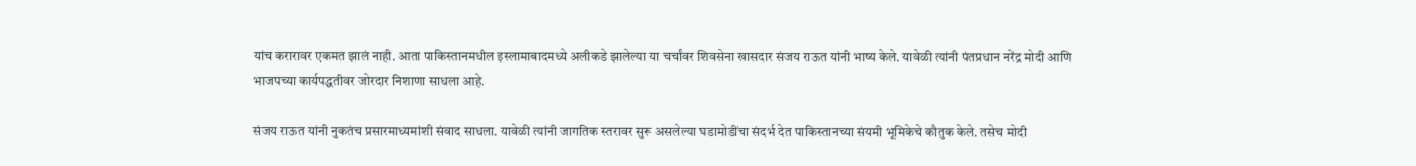यांच करारावर एकमत झालं नाही. आता पाकिस्तानमधील इस्लामाबादमध्ये अलीकडे झालेल्या या चर्चांवर शिवसेना खासदार संजय राऊत यांनी भाष्य केले. यावेळी त्यांनी पंतप्रधान नरेंद्र मोदी आणि भाजपच्या कार्यपद्धतीवर जोरदार निशाणा साधला आहे.

संजय राऊत यांनी नुकतंच प्रसारमाध्यमांशी संवाद साधला. यावेळी त्यांनी जागतिक स्तरावर सुरू असलेल्या घडामोडींचा संदर्भ देत पाकिस्तानच्या संयमी भूमिकेचे कौतुक केले. तसेच मोदी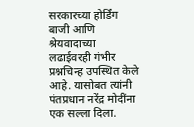सरकारच्या होर्डिंग बाजी आणि श्रेयवादाच्या लढाईवरही गंभीर प्रश्नचिन्ह उपस्थित केले आहे. यासोबत त्यांनी पंतप्रधान नरेंद्र मोदींना एक सल्ला दिला.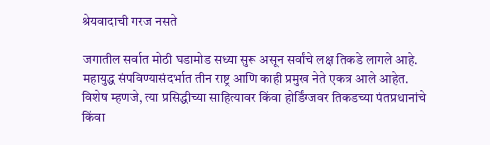श्रेयवादाची गरज नसते

जगातील सर्वात मोठी घडामोड सध्या सुरू असून सर्वांचे लक्ष तिकडे लागले आहे. महायुद्ध संपविण्यासंदर्भात तीन राष्ट्र आणि काही प्रमुख नेते एकत्र आले आहेत. विशेष म्हणजे, त्या प्रसिद्धीच्या साहित्यावर किंवा होर्डिंग्जवर तिकडच्या पंतप्रधानांचे किंवा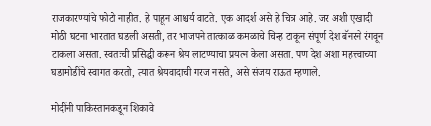राजकारण्यांचे फोटो नाहीत. हे पाहून आश्चर्य वाटते. एक आदर्श असे हे चित्र आहे. जर अशी एखादी मोठी घटना भारतात घडली असती, तर भाजपने तात्काळ कमळाचे चिन्ह टाकून संपूर्ण देश बॅनरने रंगवून टाकला असता. स्वतःची प्रसिद्धी करून श्रेय लाटण्याचा प्रयत्न केला असता. पण देश अशा महत्त्वाच्या घडामोडींचे स्वागत करतो, त्यात श्रेयवादाची गरज नसते, असे संजय राऊत म्हणाले.

मोदींनी पाकिस्तानकडून शिकावे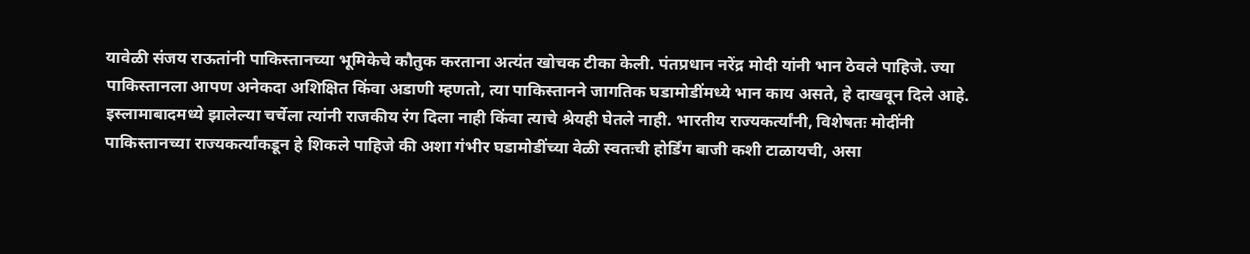यावेळी संजय राऊतांनी पाकिस्तानच्या भूमिकेचे कौतुक करताना अत्यंत खोचक टीका केली. पंतप्रधान नरेंद्र मोदी यांनी भान ठेवले पाहिजे. ज्या पाकिस्तानला आपण अनेकदा अशिक्षित किंवा अडाणी म्हणतो, त्या पाकिस्तानने जागतिक घडामोडींमध्ये भान काय असते, हे दाखवून दिले आहे. इस्लामाबादमध्ये झालेल्या चर्चेला त्यांनी राजकीय रंग दिला नाही किंवा त्याचे श्रेयही घेतले नाही. भारतीय राज्यकर्त्यांनी, विशेषतः मोदींनी पाकिस्तानच्या राज्यकर्त्यांकडून हे शिकले पाहिजे की अशा गंभीर घडामोडींच्या वेळी स्वतःची होर्डिंग बाजी कशी टाळायची, असा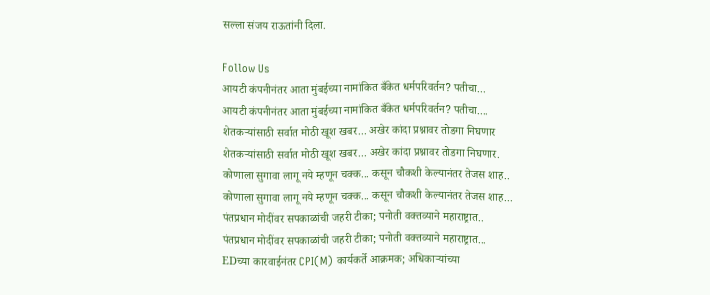सल्ला संजय राऊतांनी दिला.

Follow Us
आयटी कंपनीनंतर आता मुंबईच्या नामांकित बँकेत धर्मपरिवर्तन? पतीचा...
आयटी कंपनीनंतर आता मुंबईच्या नामांकित बँकेत धर्मपरिवर्तन? पतीचा....
शेतकऱ्यांसाठी सर्वात मोठी खूश खबर... अखेर कांदा प्रश्नावर तोडगा निघणार
शेतकऱ्यांसाठी सर्वात मोठी खूश खबर... अखेर कांदा प्रश्नावर तोडगा निघणार.
कोणाला सुगावा लागू नये म्हणून चक्क... कसून चौकशी केल्यानंतर तेजस शाह..
कोणाला सुगावा लागू नये म्हणून चक्क... कसून चौकशी केल्यानंतर तेजस शाह...
पंतप्रधान मोदींवर सपकाळांची जहरी टीका; पनोती वक्तव्याने महाराष्ट्रात..
पंतप्रधान मोदींवर सपकाळांची जहरी टीका; पनोती वक्तव्याने महाराष्ट्रात...
EDच्या कारवाईनंतर CPI(M) कार्यकर्ते आक्रमक; अधिकाऱ्यांच्या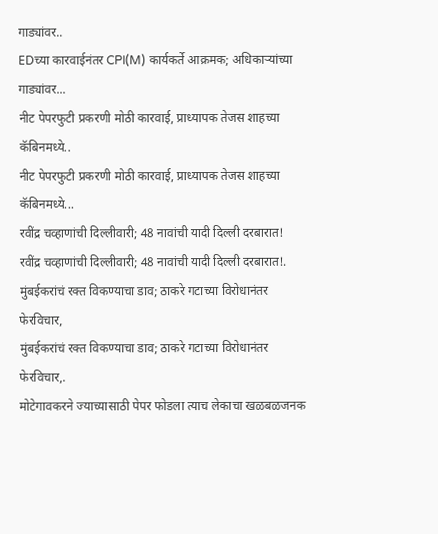गाड्यांवर..
EDच्या कारवाईनंतर CPI(M) कार्यकर्ते आक्रमक; अधिकाऱ्यांच्या गाड्यांवर...
नीट पेपरफुटी प्रकरणी मोठी कारवाई, प्राध्यापक तेजस शाहच्या कॅबिनमध्ये..
नीट पेपरफुटी प्रकरणी मोठी कारवाई, प्राध्यापक तेजस शाहच्या कॅबिनमध्ये...
रवींद्र चव्हाणांची दिल्लीवारी; 48 नावांची यादी दिल्ली दरबारात!
रवींद्र चव्हाणांची दिल्लीवारी; 48 नावांची यादी दिल्ली दरबारात!.
मुंबईकरांचं रक्त विकण्याचा डाव; ठाकरे गटाच्या विरोधानंतर फेरविचार,
मुंबईकरांचं रक्त विकण्याचा डाव; ठाकरे गटाच्या विरोधानंतर फेरविचार,.
मोटेगावकरने ज्याच्यासाठी पेपर फोडला त्याच लेकाचा खळबळजनक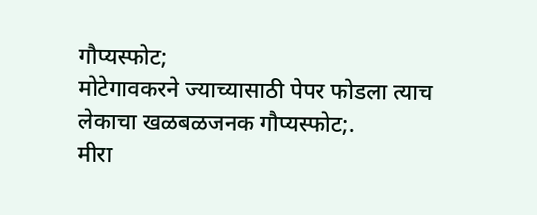गौप्यस्फोट;
मोटेगावकरने ज्याच्यासाठी पेपर फोडला त्याच लेकाचा खळबळजनक गौप्यस्फोट;.
मीरा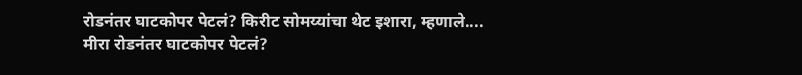रोडनंतर घाटकोपर पेटलं? किरीट सोमय्यांचा थेट इशारा, म्हणाले....
मीरा रोडनंतर घाटकोपर पेटलं?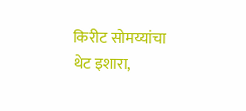किरीट सोमय्यांचा थेट इशारा,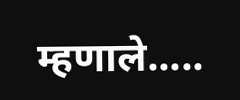म्हणाले.....